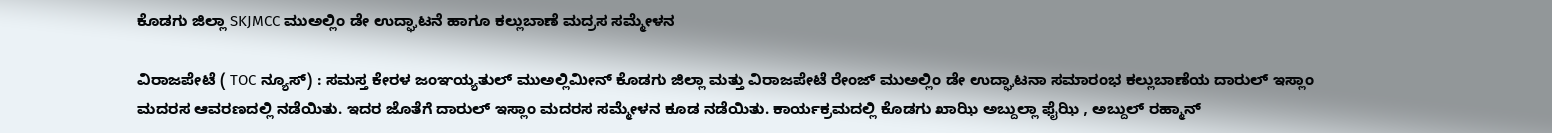ಕೊಡಗು ಜಿಲ್ಲಾ SKJMCC ಮುಅಲ್ಲಿಂ ಡೇ ಉದ್ಘಾಟನೆ ಹಾಗೂ ಕಲ್ಲುಬಾಣೆ ಮದ್ರಸ ಸಮ್ಮೇಳನ

ವಿರಾಜಪೇಟೆ ( TOC ನ್ಯೂಸ್) : ಸಮಸ್ತ ಕೇರಳ ಜಂಞಯ್ಯತುಲ್ ಮುಅಲ್ಲಿಮೀನ್ ಕೊಡಗು ಜಿಲ್ಲಾ ಮತ್ತು ವಿರಾಜಪೇಟೆ ರೇಂಜ್ ಮುಅಲ್ಲಿಂ ಡೇ ಉದ್ಘಾಟನಾ ಸಮಾರಂಭ ಕಲ್ಲುಬಾಣೆಯ ದಾರುಲ್ ಇಸ್ಲಾಂ ಮದರಸ ಆವರಣದಲ್ಲಿ ನಡೆಯಿತು. ಇದರ ಜೊತೆಗೆ ದಾರುಲ್ ಇಸ್ಲಾಂ ಮದರಸ ಸಮ್ಮೇಳನ ಕೂಡ ನಡೆಯಿತು. ಕಾರ್ಯಕ್ರಮದಲ್ಲಿ ಕೊಡಗು ಖಾಝಿ ಅಬ್ದುಲ್ಲಾ ಫೈಝಿ , ಅಬ್ದುಲ್ ರಹ್ಮಾನ್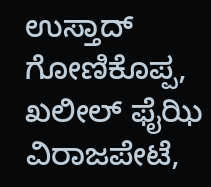ಉಸ್ತಾದ್ ಗೋಣಿಕೊಪ್ಪ, ಖಲೀಲ್ ಫೈಝಿ ವಿರಾಜಪೇಟೆ,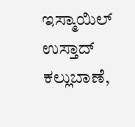ಇಸ್ಮಾಯಿಲ್ ಉಸ್ತಾದ್ ಕಲ್ಲುಬಾಣೆ,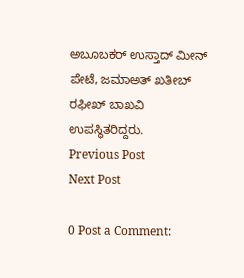ಅಬೂಬಕರ್ ಉಸ್ತಾದ್ ಮೀನ್ ಪೇಟೆ, ಜಮಾಅತ್ ಖತೀಬ್ ರಫೀಖ್ ಬಾಖವಿ ಉಪಸ್ಥಿತರಿದ್ದರು.
Previous Post
Next Post

0 Post a Comment: